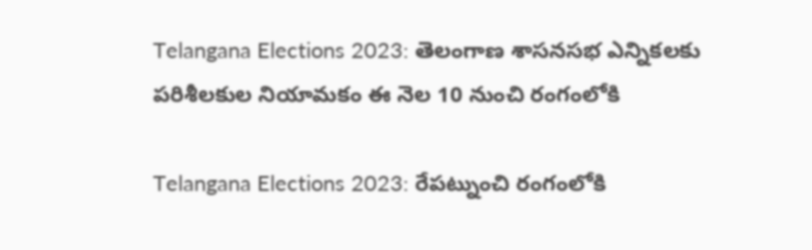Telangana Elections 2023: తెలంగాణ శాసనసభ ఎన్నికలకు పరిశీలకుల నియామకం ఈ నెల 10 నుంచి రంగంలోకి

Telangana Elections 2023: రేపట్నుంచి రంగంలోకి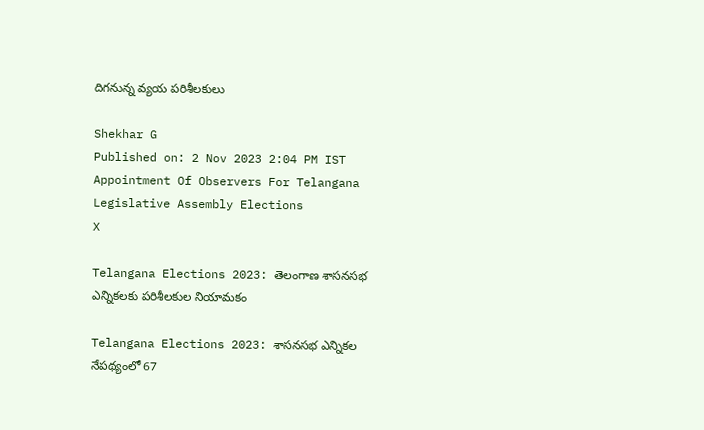దిగనున్న వ్యయ పరిశీలకులు

Shekhar G
Published on: 2 Nov 2023 2:04 PM IST
Appointment Of Observers For Telangana Legislative Assembly Elections
X

Telangana Elections 2023: తెలంగాణ శాసనసభ ఎన్నికలకు పరిశీలకుల నియామకం

Telangana Elections 2023: శాసనసభ ఎన్నికల నేపథ్యంలో 67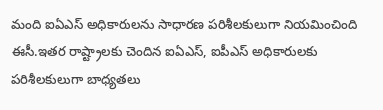మంది ఐఏఎస్ అధికారులను సాధారణ పరిశీలకులుగా నియమించింది ఈసీ.ఇతర రాష్ట్రాలకు చెందిన ఐఏఎస్, ఐపీఎస్ అధికారులకు పరిశీలకులుగా బాధ్యతలు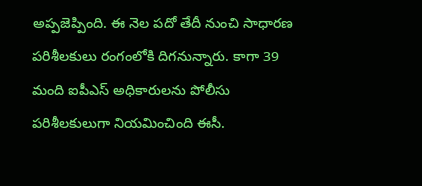అప్పజెప్పింది. ఈ నెల పదో తేదీ నుంచి సాధారణ పరిశీలకులు రంగంలోకి దిగనున్నారు. కాగా 39 మంది ఐపీఎస్ అధికారులను పోలీసు పరిశీలకులుగా నియమించింది ఈసీ.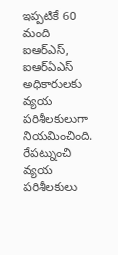ఇప్పటికే 60 మంది ఐఆర్ఎస్, ఐఆర్ఏఎస్ అధికారులకు వ్యయ పరిశీలకులుగా నియమించింది. రేపట్నుంచి వ్యయ పరిశీలకులు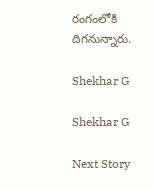రంగంలోకి దిగనున్నారు.

Shekhar G

Shekhar G

Next Story